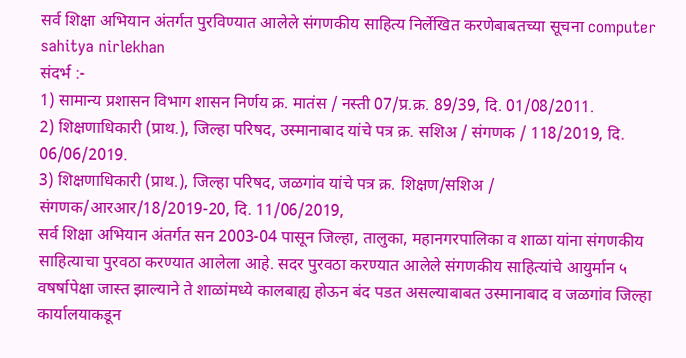सर्व शिक्षा अभियान अंतर्गत पुरविण्यात आलेले संगणकीय साहित्य निर्लेखित करणेबाबतच्या सूचना computer sahitya nirlekhan
संदर्भ :-
1) सामान्य प्रशासन विभाग शासन निर्णय क्र. मातंस / नस्ती 07/प्र.क्र. 89/39, दि. 01/08/2011.
2) शिक्षणाधिकारी (प्राथ.), जिल्हा परिषद, उस्मानाबाद यांचे पत्र क्र. सशिअ / संगणक / 118/2019, दि. 06/06/2019.
3) शिक्षणाधिकारी (प्राथ.), जिल्हा परिषद, जळगांव यांचे पत्र क्र. शिक्षण/सशिअ / संगणक/आरआर/18/2019-20, दि. 11/06/2019,
सर्व शिक्षा अभियान अंतर्गत सन 2003-04 पासून जिल्हा, तालुका, महानगरपालिका व शाळा यांना संगणकीय साहित्याचा पुरवठा करण्यात आलेला आहे. सदर पुरवठा करण्यात आलेले संगणकीय साहित्यांचे आयुर्मान ५ वषर्षापेक्षा जास्त झाल्याने ते शाळांमध्ये कालबाह्य होऊन बंद पडत असल्याबाबत उस्मानाबाद व जळगांव जिल्हा कार्यालयाकडून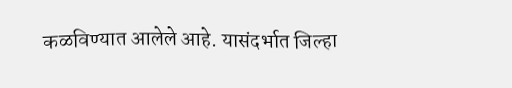कळविण्यात आलेले आहे. यासंदर्भात जिल्हा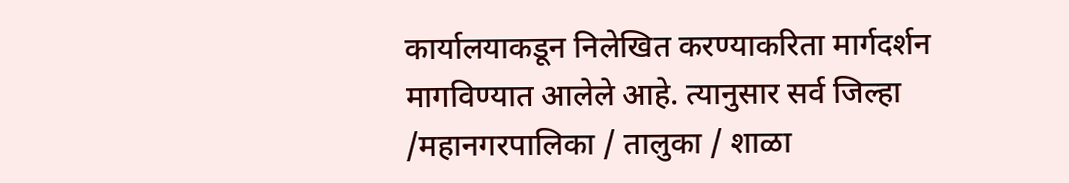कार्यालयाकडून निलेखित करण्याकरिता मार्गदर्शन मागविण्यात आलेले आहे. त्यानुसार सर्व जिल्हा /महानगरपालिका / तालुका / शाळा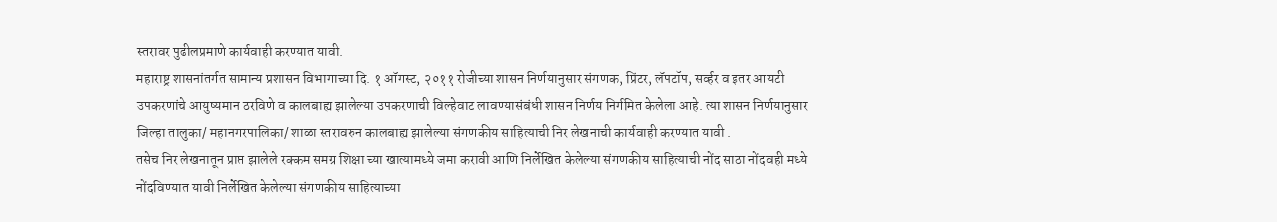स्तरावर पुढीलप्रमाणे कार्यवाही करण्यात यावी.
महाराष्ट्र शासनांतर्गत सामान्य प्रशासन विभागाच्या दि. १ ऑगस्ट, २०११ रोजीच्या शासन निर्णयानुसार संगणक, प्रिंटर, लॅपटॉप, सर्व्हर व इतर आयटी उपकरणांचे आयुष्यमान ठरविणे व कालबाह्य झालेल्या उपकरणाची विल्हेवाट लावण्यासंबंधी शासन निर्णय निर्गमित केलेला आहे. त्या शासन निर्णयानुसार जिल्हा तालुका/ महानगरपालिका/ शाळा स्तरावरुन कालबाह्य झालेल्या संगणकीय साहित्याची निर लेखनाची कार्यवाही करण्यात यावी .
तसेच निर लेखनातून प्राप्त झालेले रक्कम समग्र शिक्षा च्या खात्यामध्ये जमा करावी आणि निर्लेखित केलेल्या संगणकीय साहित्याची नोंद साठा नोंदवही मध्ये नोंदविण्यात यावी निर्लेखित केलेल्या संगणकीय साहित्याच्या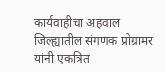कार्यवाहीचा अहवाल जिल्ह्यातील संगणक प्रोग्रामर यांनी एकत्रित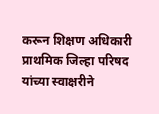करून शिक्षण अधिकारी प्राथमिक जिल्हा परिषद यांच्या स्वाक्षरीने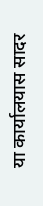या कार्यालयास सादर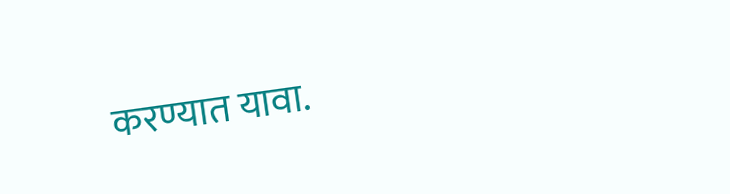करण्यात यावा.